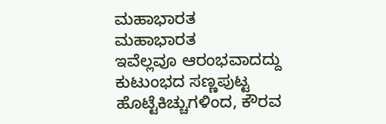ಮಹಾಭಾರತ
ಮಹಾಭಾರತ
ಇವೆಲ್ಲವೂ ಆರಂಭವಾದದ್ದು ಕುಟುಂಭದ ಸಣ್ಣಪುಟ್ಟ ಹೊಟ್ಟೆಕಿಚ್ಚುಗಳಿಂದ, ಕೌರವ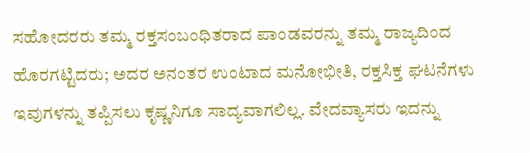ಸಹೋದರರು ತಮ್ಮ ರಕ್ತಸಂಬಂಧಿತರಾದ ಪಾಂಡವರನ್ನು ತಮ್ಮ ರಾಜ್ಯದಿಂದ ಹೊರಗಟ್ಟಿದರು; ಅದರ ಅನಂತರ ಉಂಟಾದ ಮನೋಭೀತಿ, ರಕ್ತಸಿಕ್ತ ಘಟನೆಗಳು ಇವುಗಳನ್ನು ತಪ್ಪಿಸಲು ಕೃಷ್ಣನಿಗೂ ಸಾದ್ಯವಾಗಲಿಲ್ಲ. ವೇದವ್ಯಾಸರು ಇದನ್ನು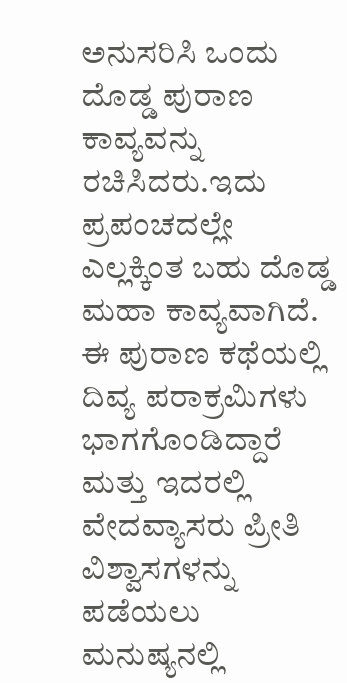ಅನುಸರಿಸಿ ಒಂದು ದೊಡ್ಡ ಪುರಾಣ ಕಾವ್ಯವನ್ನು ರಚಿಸಿದರು.ಇದು ಪ್ರಪಂಚದಲ್ಲೇ ಎಲ್ಲಕ್ಕಿಂತ ಬಹು ದೊಡ್ಡ ಮಹಾ ಕಾವ್ಯವಾಗಿದೆ. ಈ ಪುರಾಣ ಕಥೆಯಲ್ಲಿ ದಿವ್ಯ ಪರಾಕ್ರಮಿಗಳು ಭಾಗಗೊಂಡಿದ್ದಾರೆ ಮತ್ತು ಇದರಲ್ಲಿ ವೇದವ್ಯಾಸರು ಪ್ರೀತಿ ವಿಶ್ವಾಸಗಳನ್ನು ಪಡೆಯಲು ಮನುಷ್ಯನಲ್ಲಿ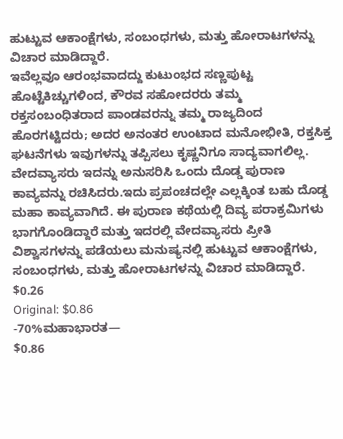ಹುಟ್ಟುವ ಆಕಾಂಕ್ಷೆಗಳು, ಸಂಬಂಧಗಳು, ಮತ್ತು ಹೋರಾಟಗಳನ್ನು ವಿಚಾರ ಮಾಡಿದ್ದಾರೆ.
ಇವೆಲ್ಲವೂ ಆರಂಭವಾದದ್ದು ಕುಟುಂಭದ ಸಣ್ಣಪುಟ್ಟ ಹೊಟ್ಟೆಕಿಚ್ಚುಗಳಿಂದ, ಕೌರವ ಸಹೋದರರು ತಮ್ಮ ರಕ್ತಸಂಬಂಧಿತರಾದ ಪಾಂಡವರನ್ನು ತಮ್ಮ ರಾಜ್ಯದಿಂದ ಹೊರಗಟ್ಟಿದರು; ಅದರ ಅನಂತರ ಉಂಟಾದ ಮನೋಭೀತಿ, ರಕ್ತಸಿಕ್ತ ಘಟನೆಗಳು ಇವುಗಳನ್ನು ತಪ್ಪಿಸಲು ಕೃಷ್ಣನಿಗೂ ಸಾದ್ಯವಾಗಲಿಲ್ಲ. ವೇದವ್ಯಾಸರು ಇದನ್ನು ಅನುಸರಿಸಿ ಒಂದು ದೊಡ್ಡ ಪುರಾಣ ಕಾವ್ಯವನ್ನು ರಚಿಸಿದರು.ಇದು ಪ್ರಪಂಚದಲ್ಲೇ ಎಲ್ಲಕ್ಕಿಂತ ಬಹು ದೊಡ್ಡ ಮಹಾ ಕಾವ್ಯವಾಗಿದೆ. ಈ ಪುರಾಣ ಕಥೆಯಲ್ಲಿ ದಿವ್ಯ ಪರಾಕ್ರಮಿಗಳು ಭಾಗಗೊಂಡಿದ್ದಾರೆ ಮತ್ತು ಇದರಲ್ಲಿ ವೇದವ್ಯಾಸರು ಪ್ರೀತಿ ವಿಶ್ವಾಸಗಳನ್ನು ಪಡೆಯಲು ಮನುಷ್ಯನಲ್ಲಿ ಹುಟ್ಟುವ ಆಕಾಂಕ್ಷೆಗಳು, ಸಂಬಂಧಗಳು, ಮತ್ತು ಹೋರಾಟಗಳನ್ನು ವಿಚಾರ ಮಾಡಿದ್ದಾರೆ.
$0.26
Original: $0.86
-70%ಮಹಾಭಾರತ—
$0.86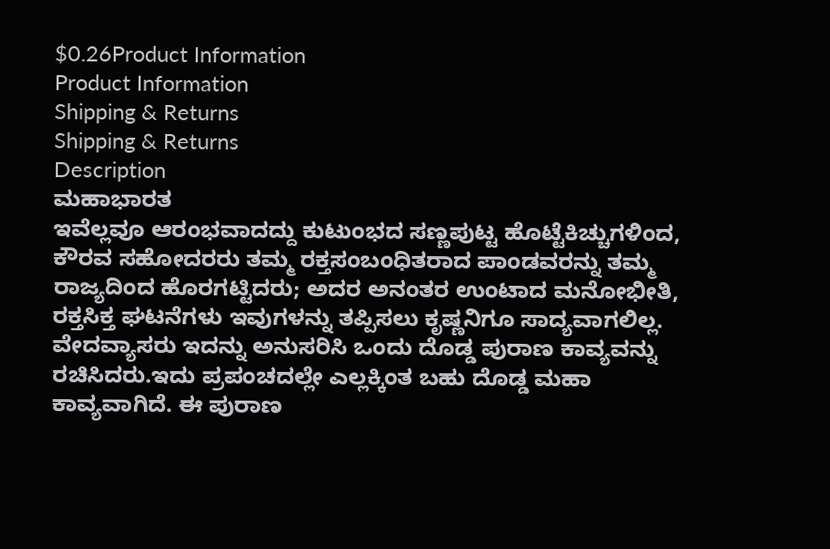$0.26Product Information
Product Information
Shipping & Returns
Shipping & Returns
Description
ಮಹಾಭಾರತ
ಇವೆಲ್ಲವೂ ಆರಂಭವಾದದ್ದು ಕುಟುಂಭದ ಸಣ್ಣಪುಟ್ಟ ಹೊಟ್ಟೆಕಿಚ್ಚುಗಳಿಂದ, ಕೌರವ ಸಹೋದರರು ತಮ್ಮ ರಕ್ತಸಂಬಂಧಿತರಾದ ಪಾಂಡವರನ್ನು ತಮ್ಮ ರಾಜ್ಯದಿಂದ ಹೊರಗಟ್ಟಿದರು; ಅದರ ಅನಂತರ ಉಂಟಾದ ಮನೋಭೀತಿ, ರಕ್ತಸಿಕ್ತ ಘಟನೆಗಳು ಇವುಗಳನ್ನು ತಪ್ಪಿಸಲು ಕೃಷ್ಣನಿಗೂ ಸಾದ್ಯವಾಗಲಿಲ್ಲ. ವೇದವ್ಯಾಸರು ಇದನ್ನು ಅನುಸರಿಸಿ ಒಂದು ದೊಡ್ಡ ಪುರಾಣ ಕಾವ್ಯವನ್ನು ರಚಿಸಿದರು.ಇದು ಪ್ರಪಂಚದಲ್ಲೇ ಎಲ್ಲಕ್ಕಿಂತ ಬಹು ದೊಡ್ಡ ಮಹಾ ಕಾವ್ಯವಾಗಿದೆ. ಈ ಪುರಾಣ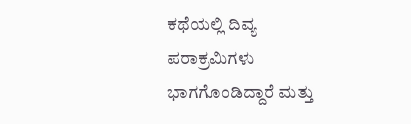ಕಥೆಯಲ್ಲಿ ದಿವ್ಯ ಪರಾಕ್ರಮಿಗಳು ಭಾಗಗೊಂಡಿದ್ದಾರೆ ಮತ್ತು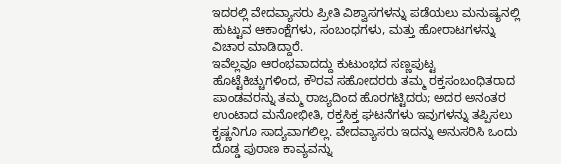ಇದರಲ್ಲಿ ವೇದವ್ಯಾಸರು ಪ್ರೀತಿ ವಿಶ್ವಾಸಗಳನ್ನು ಪಡೆಯಲು ಮನುಷ್ಯನಲ್ಲಿ ಹುಟ್ಟುವ ಆಕಾಂಕ್ಷೆಗಳು, ಸಂಬಂಧಗಳು, ಮತ್ತು ಹೋರಾಟಗಳನ್ನು ವಿಚಾರ ಮಾಡಿದ್ದಾರೆ.
ಇವೆಲ್ಲವೂ ಆರಂಭವಾದದ್ದು ಕುಟುಂಭದ ಸಣ್ಣಪುಟ್ಟ ಹೊಟ್ಟೆಕಿಚ್ಚುಗಳಿಂದ, ಕೌರವ ಸಹೋದರರು ತಮ್ಮ ರಕ್ತಸಂಬಂಧಿತರಾದ ಪಾಂಡವರನ್ನು ತಮ್ಮ ರಾಜ್ಯದಿಂದ ಹೊರಗಟ್ಟಿದರು; ಅದರ ಅನಂತರ ಉಂಟಾದ ಮನೋಭೀತಿ, ರಕ್ತಸಿಕ್ತ ಘಟನೆಗಳು ಇವುಗಳನ್ನು ತಪ್ಪಿಸಲು ಕೃಷ್ಣನಿಗೂ ಸಾದ್ಯವಾಗಲಿಲ್ಲ. ವೇದವ್ಯಾಸರು ಇದನ್ನು ಅನುಸರಿಸಿ ಒಂದು ದೊಡ್ಡ ಪುರಾಣ ಕಾವ್ಯವನ್ನು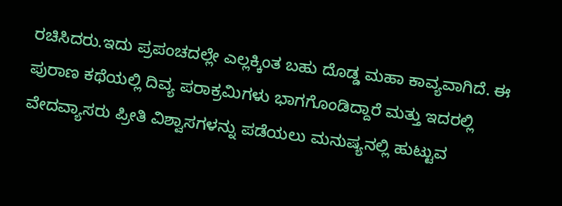ರಚಿಸಿದರು.ಇದು ಪ್ರಪಂಚದಲ್ಲೇ ಎಲ್ಲಕ್ಕಿಂತ ಬಹು ದೊಡ್ಡ ಮಹಾ ಕಾವ್ಯವಾಗಿದೆ. ಈ ಪುರಾಣ ಕಥೆಯಲ್ಲಿ ದಿವ್ಯ ಪರಾಕ್ರಮಿಗಳು ಭಾಗಗೊಂಡಿದ್ದಾರೆ ಮತ್ತು ಇದರಲ್ಲಿ ವೇದವ್ಯಾಸರು ಪ್ರೀತಿ ವಿಶ್ವಾಸಗಳನ್ನು ಪಡೆಯಲು ಮನುಷ್ಯನಲ್ಲಿ ಹುಟ್ಟುವ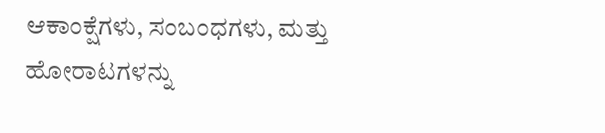ಆಕಾಂಕ್ಷೆಗಳು, ಸಂಬಂಧಗಳು, ಮತ್ತು ಹೋರಾಟಗಳನ್ನು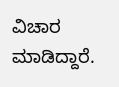ವಿಚಾರ ಮಾಡಿದ್ದಾರೆ.